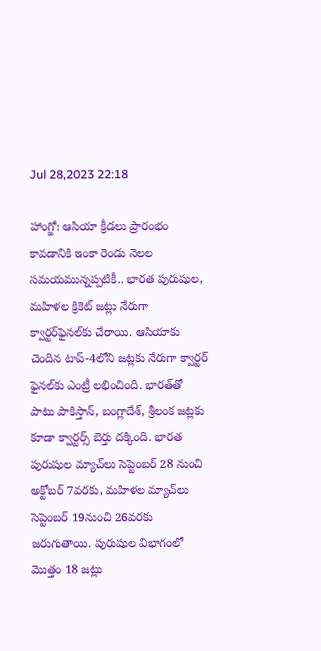Jul 28,2023 22:18

హాంగ్జో: ఆసియా క్రీడలు ప్రారంభం కావడానికి ఇంకా రెండు నెలల సమయమున్నప్పటికీ.. భారత పురుషుల, మహిళల క్రికెట్‌ జట్లు నేరుగా క్వార్టర్‌ఫైనల్‌కు చేరాయి. ఆసియాకు చెందిన టాప్‌-4లోని జట్లకు నేరుగా క్వార్టర్‌ ఫైనల్‌కు ఎంట్రీ లభించింది. భారత్‌తో పాటు పాకిస్తాన్‌, బంగ్లాదేశ్‌, శ్రీలంక జట్లకు కూడా క్వార్టర్స్‌ బెర్తు దక్కింది. భారత పురుషుల మ్యాచ్‌లు సెప్టెంబర్‌ 28 నుంచి అక్టోబర్‌ 7వరకు, మహిళల మ్యాచ్‌లు సెప్టెంబర్‌ 19నుంచి 26వరకు జరుగుతాయి. పురుషుల విభాగంలో మొత్తం 18 జట్లు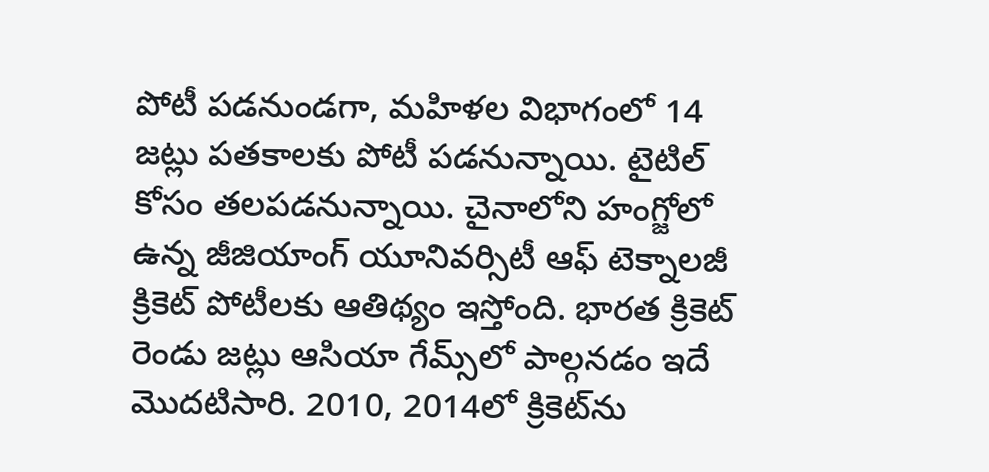పోటీ పడనుండగా, మహిళల విభాగంలో 14 జట్లు పతకాలకు పోటీ పడనున్నాయి. టైటిల్‌ కోసం తలపడనున్నాయి. చైనాలోని హంగ్జోలో ఉన్న జీజియాంగ్‌ యూనివర్సిటీ ఆఫ్‌ టెక్నాలజీ క్రికెట్‌ పోటీలకు ఆతిథ్యం ఇస్తోంది. భారత క్రికెట్‌ రెండు జట్లు ఆసియా గేమ్స్‌లో పాల్గనడం ఇదే మొదటిసారి. 2010, 2014లో క్రికెట్‌ను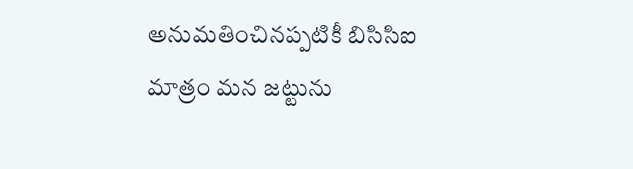అనుమతించినప్పటికీ బిసిసిఐ మాత్రం మన జట్టును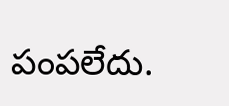పంపలేదు.